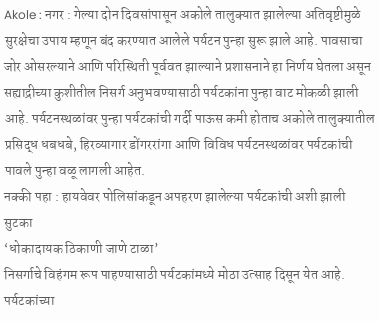Akole : नगर : गेल्या दोन दिवसांपासून अकोले तालुक्यात झालेल्या अतिवृष्टीमुळे सुरक्षेचा उपाय म्हणून बंद करण्यात आलेले पर्यटन पुन्हा सुरू झाले आहे. पावसाचा जोर ओसरल्याने आणि परिस्थिती पूर्ववत झाल्याने प्रशासनाने हा निर्णय घेतला असून सह्याद्रीच्या कुशीतील निसर्ग अनुभवण्यासाठी पर्यटकांना पुन्हा वाट मोकळी झाली आहे. पर्यटनस्थळांवर पुन्हा पर्यटकांची गर्दी पाऊस कमी होताच अकोले तालुक्यातील प्रसिद्ध धबधबे, हिरव्यागार डोंगररांगा आणि विविध पर्यटनस्थळांवर पर्यटकांची पावले पुन्हा वळू लागली आहेत.
नक्की पहा : हायवेवर पोलिसांकडून अपहरण झालेल्या पर्यटकांची अशी झाली सुटका
‘धोकादायक ठिकाणी जाणे टाळा’
निसर्गाचे विहंगम रूप पाहण्यासाठी पर्यटकांमध्ये मोठा उत्साह दिसून येत आहे. पर्यटकांच्या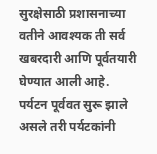सुरक्षेसाठी प्रशासनाच्या वतीने आवश्यक ती सर्व खबरदारी आणि पूर्वतयारी घेण्यात आली आहे.
पर्यटन पूर्ववत सुरू झाले असले तरी पर्यटकांनी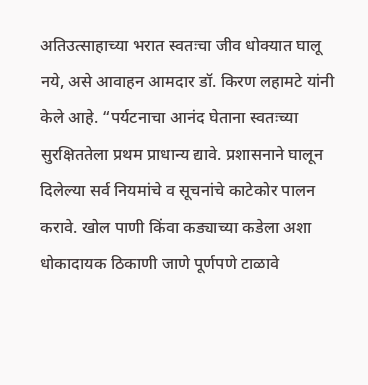अतिउत्साहाच्या भरात स्वतःचा जीव धोक्यात घालू नये, असे आवाहन आमदार डॉ. किरण लहामटे यांनी केले आहे. “पर्यटनाचा आनंद घेताना स्वतःच्या सुरक्षिततेला प्रथम प्राधान्य द्यावे. प्रशासनाने घालून दिलेल्या सर्व नियमांचे व सूचनांचे काटेकोर पालन करावे. खोल पाणी किंवा कड्याच्या कडेला अशा धोकादायक ठिकाणी जाणे पूर्णपणे टाळावे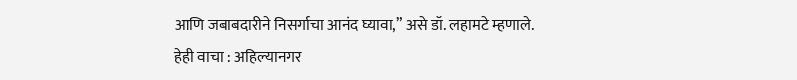आणि जबाबदारीने निसर्गाचा आनंद घ्यावा,” असे डॉ. लहामटे म्हणाले.
हेही वाचा : अहिल्यानगर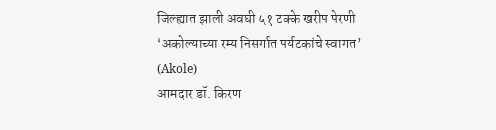जिल्ह्यात झाली अवघी ५१ टक्के खरीप पेरणी
‘अकोल्याच्या रम्य निसर्गात पर्यटकांचे स्वागत’ (Akole)
आमदार डॉ. किरण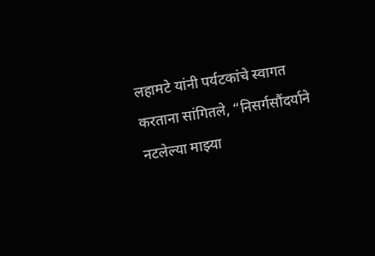लहामटे यांनी पर्यटकांचे स्वागत करताना सांगितले, “निसर्गसौंदर्याने नटलेल्या माझ्या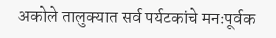अकोले तालुक्यात सर्व पर्यटकांचे मनःपूर्वक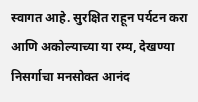स्वागत आहे. सुरक्षित राहून पर्यटन करा आणि अकोल्याच्या या रम्य, देखण्या निसर्गाचा मनसोक्त आनंद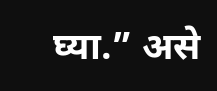घ्या.” असे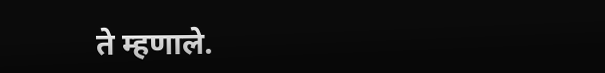ते म्हणाले.